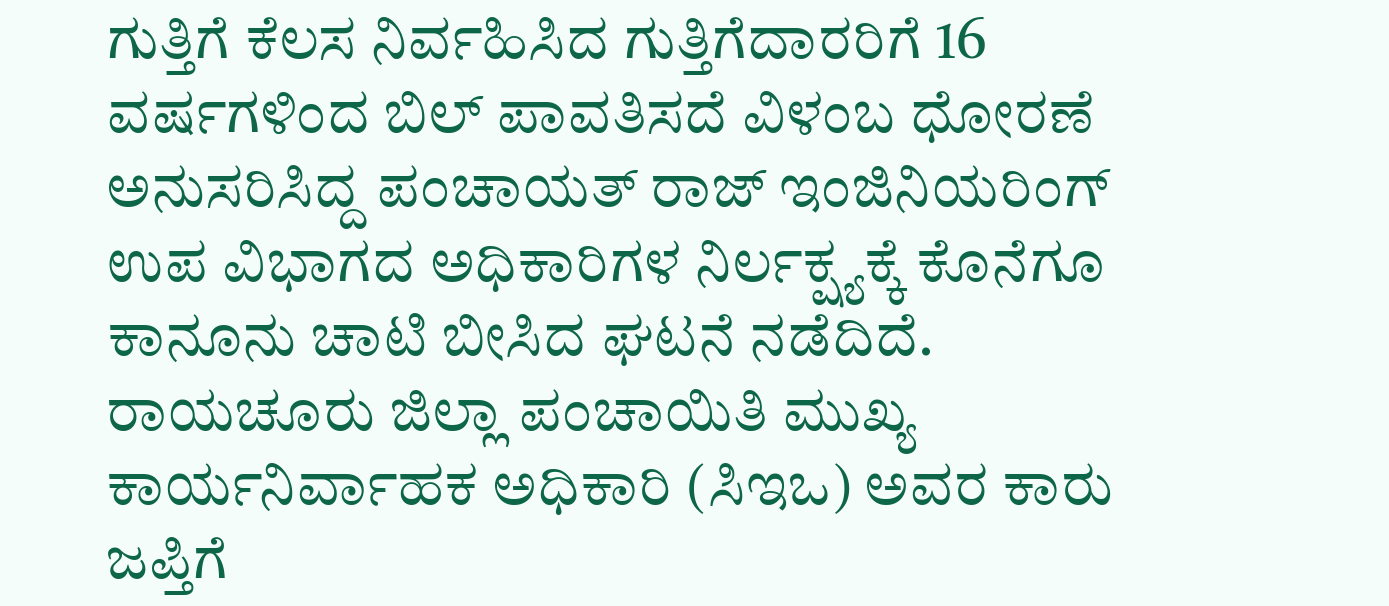ಗುತ್ತಿಗೆ ಕೆಲಸ ನಿರ್ವಹಿಸಿದ ಗುತ್ತಿಗೆದಾರರಿಗೆ 16 ವರ್ಷಗಳಿಂದ ಬಿಲ್ ಪಾವತಿಸದೆ ವಿಳಂಬ ಧೋರಣೆ ಅನುಸರಿಸಿದ್ದ ಪಂಚಾಯತ್ ರಾಜ್ ಇಂಜಿನಿಯರಿಂಗ್ ಉಪ ವಿಭಾಗದ ಅಧಿಕಾರಿಗಳ ನಿರ್ಲಕ್ಷ್ಯಕ್ಕೆ ಕೊನೆಗೂ ಕಾನೂನು ಚಾಟಿ ಬೀಸಿದ ಘಟನೆ ನಡೆದಿದೆ. ರಾಯಚೂರು ಜಿಲ್ಲಾ ಪಂಚಾಯಿತಿ ಮುಖ್ಯ ಕಾರ್ಯನಿರ್ವಾಹಕ ಅಧಿಕಾರಿ (ಸಿಇಒ) ಅವರ ಕಾರು ಜಪ್ತಿಗೆ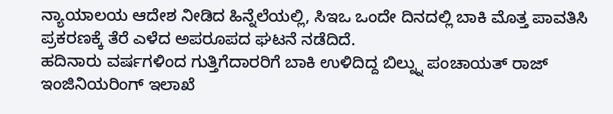ನ್ಯಾಯಾಲಯ ಆದೇಶ ನೀಡಿದ ಹಿನ್ನೆಲೆಯಲ್ಲಿ, ಸಿಇಒ ಒಂದೇ ದಿನದಲ್ಲಿ ಬಾಕಿ ಮೊತ್ತ ಪಾವತಿಸಿ ಪ್ರಕರಣಕ್ಕೆ ತೆರೆ ಎಳೆದ ಅಪರೂಪದ ಘಟನೆ ನಡೆದಿದೆ.
ಹದಿನಾರು ವರ್ಷಗಳಿಂದ ಗುತ್ತಿಗೆದಾರರಿಗೆ ಬಾಕಿ ಉಳಿದಿದ್ದ ಬಿಲ್ನ್ನು ಪಂಚಾಯತ್ ರಾಜ್ ಇಂಜಿನಿಯರಿಂಗ್ ಇಲಾಖೆ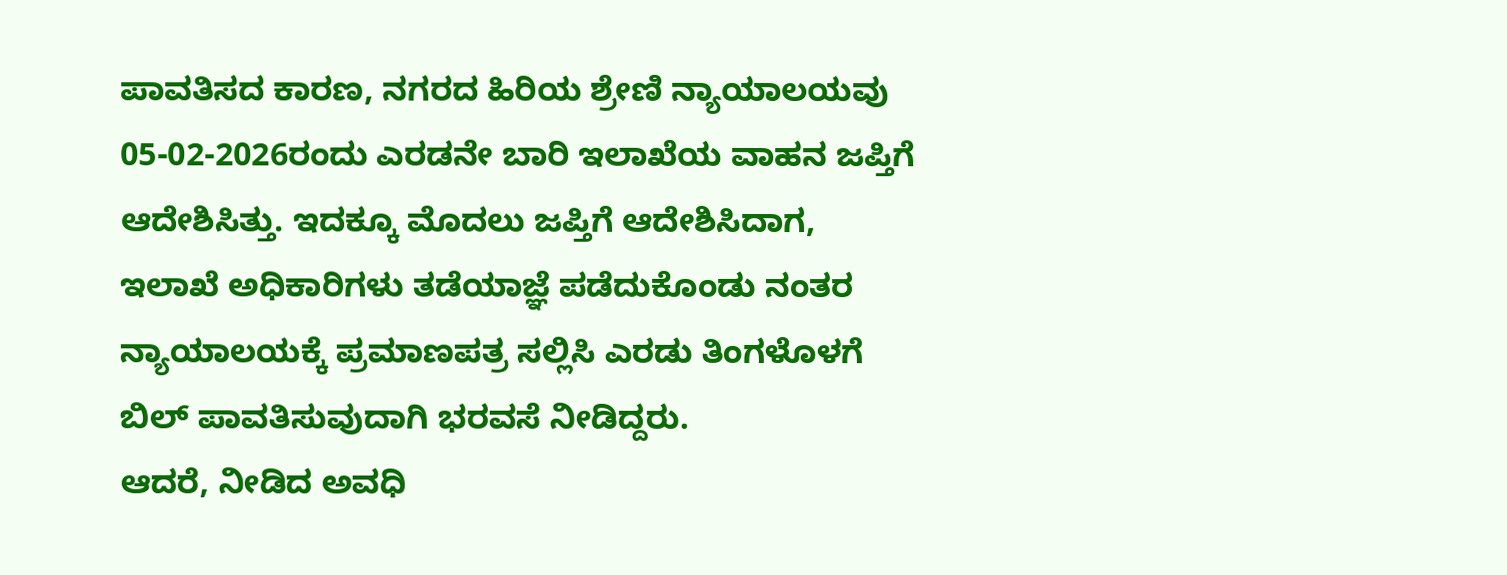ಪಾವತಿಸದ ಕಾರಣ, ನಗರದ ಹಿರಿಯ ಶ್ರೇಣಿ ನ್ಯಾಯಾಲಯವು 05-02-2026ರಂದು ಎರಡನೇ ಬಾರಿ ಇಲಾಖೆಯ ವಾಹನ ಜಪ್ತಿಗೆ ಆದೇಶಿಸಿತ್ತು. ಇದಕ್ಕೂ ಮೊದಲು ಜಪ್ತಿಗೆ ಆದೇಶಿಸಿದಾಗ, ಇಲಾಖೆ ಅಧಿಕಾರಿಗಳು ತಡೆಯಾಜ್ಞೆ ಪಡೆದುಕೊಂಡು ನಂತರ ನ್ಯಾಯಾಲಯಕ್ಕೆ ಪ್ರಮಾಣಪತ್ರ ಸಲ್ಲಿಸಿ ಎರಡು ತಿಂಗಳೊಳಗೆ ಬಿಲ್ ಪಾವತಿಸುವುದಾಗಿ ಭರವಸೆ ನೀಡಿದ್ದರು.
ಆದರೆ, ನೀಡಿದ ಅವಧಿ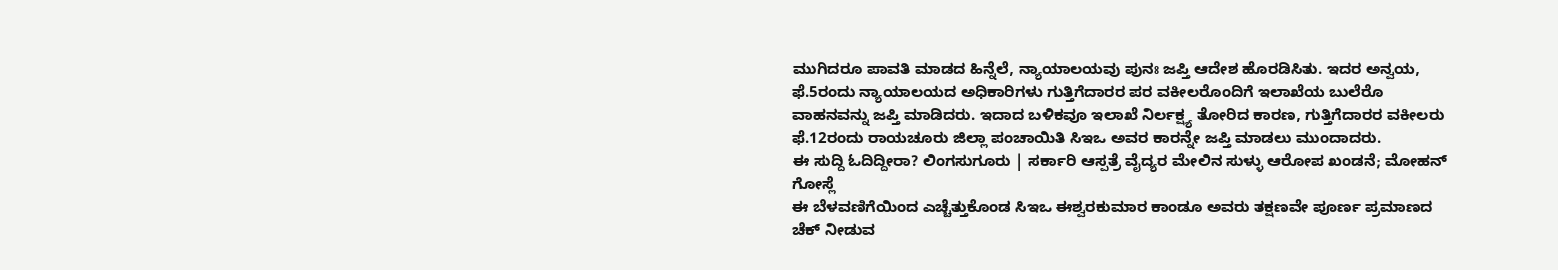ಮುಗಿದರೂ ಪಾವತಿ ಮಾಡದ ಹಿನ್ನೆಲೆ, ನ್ಯಾಯಾಲಯವು ಪುನಃ ಜಪ್ತಿ ಆದೇಶ ಹೊರಡಿಸಿತು. ಇದರ ಅನ್ವಯ, ಫೆ.5ರಂದು ನ್ಯಾಯಾಲಯದ ಅಧಿಕಾರಿಗಳು ಗುತ್ತಿಗೆದಾರರ ಪರ ವಕೀಲರೊಂದಿಗೆ ಇಲಾಖೆಯ ಬುಲೆರೊ ವಾಹನವನ್ನು ಜಪ್ತಿ ಮಾಡಿದರು. ಇದಾದ ಬಳಿಕವೂ ಇಲಾಖೆ ನಿರ್ಲಕ್ಷ್ಯ ತೋರಿದ ಕಾರಣ, ಗುತ್ತಿಗೆದಾರರ ವಕೀಲರು ಫೆ.12ರಂದು ರಾಯಚೂರು ಜಿಲ್ಲಾ ಪಂಚಾಯಿತಿ ಸಿಇಒ ಅವರ ಕಾರನ್ನೇ ಜಪ್ತಿ ಮಾಡಲು ಮುಂದಾದರು.
ಈ ಸುದ್ದಿ ಓದಿದ್ದೀರಾ? ಲಿಂಗಸುಗೂರು | ಸರ್ಕಾರಿ ಆಸ್ಪತ್ರೆ ವೈದ್ಯರ ಮೇಲಿನ ಸುಳ್ಳು ಆರೋಪ ಖಂಡನೆ; ಮೋಹನ್ ಗೋಸ್ಲೆ
ಈ ಬೆಳವಣಿಗೆಯಿಂದ ಎಚ್ಚೆತ್ತುಕೊಂಡ ಸಿಇಒ ಈಶ್ವರಕುಮಾರ ಕಾಂಡೂ ಅವರು ತಕ್ಷಣವೇ ಪೂರ್ಣ ಪ್ರಮಾಣದ ಚೆಕ್ ನೀಡುವ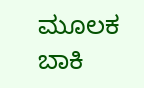ಮೂಲಕ ಬಾಕಿ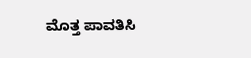ಮೊತ್ತ ಪಾವತಿಸಿ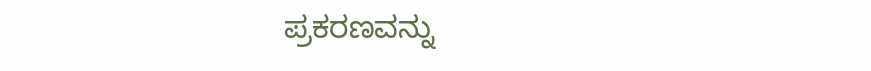ಪ್ರಕರಣವನ್ನು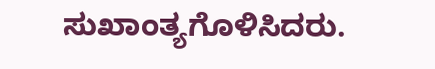ಸುಖಾಂತ್ಯಗೊಳಿಸಿದರು.